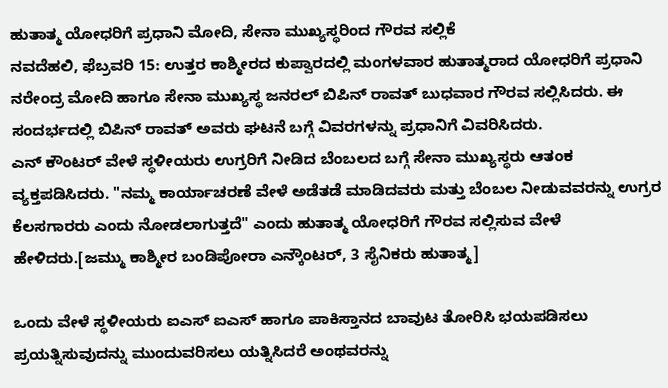ಹುತಾತ್ಮ ಯೋಧರಿಗೆ ಪ್ರಧಾನಿ ಮೋದಿ, ಸೇನಾ ಮುಖ್ಯಸ್ಥರಿಂದ ಗೌರವ ಸಲ್ಲಿಕೆ
ನವದೆಹಲಿ, ಫೆಬ್ರವರಿ 15: ಉತ್ತರ ಕಾಶ್ಮೀರದ ಕುಪ್ವಾರದಲ್ಲಿ ಮಂಗಳವಾರ ಹುತಾತ್ಮರಾದ ಯೋಧರಿಗೆ ಪ್ರಧಾನಿ ನರೇಂದ್ರ ಮೋದಿ ಹಾಗೂ ಸೇನಾ ಮುಖ್ಯಸ್ಥ ಜನರಲ್ ಬಿಪಿನ್ ರಾವತ್ ಬುಧವಾರ ಗೌರವ ಸಲ್ಲಿಸಿದರು. ಈ ಸಂದರ್ಭದಲ್ಲಿ ಬಿಪಿನ್ ರಾವತ್ ಅವರು ಘಟನೆ ಬಗ್ಗೆ ವಿವರಗಳನ್ನು ಪ್ರಧಾನಿಗೆ ವಿವರಿಸಿದರು.
ಎನ್ ಕೌಂಟರ್ ವೇಳೆ ಸ್ಥಳೀಯರು ಉಗ್ರರಿಗೆ ನೀಡಿದ ಬೆಂಬಲದ ಬಗ್ಗೆ ಸೇನಾ ಮುಖ್ಯಸ್ಥರು ಆತಂಕ ವ್ಯಕ್ತಪಡಿಸಿದರು. "ನಮ್ಮ ಕಾರ್ಯಾಚರಣೆ ವೇಳೆ ಅಡೆತಡೆ ಮಾಡಿದವರು ಮತ್ತು ಬೆಂಬಲ ನೀಡುವವರನ್ನು ಉಗ್ರರ ಕೆಲಸಗಾರರು ಎಂದು ನೋಡಲಾಗುತ್ತದೆ" ಎಂದು ಹುತಾತ್ಮ ಯೋಧರಿಗೆ ಗೌರವ ಸಲ್ಲಿಸುವ ವೇಳೆ ಹೇಳಿದರು.[ಜಮ್ಮು ಕಾಶ್ಮೀರ ಬಂಡಿಪೋರಾ ಎನ್ಕೌಂಟರ್, 3 ಸೈನಿಕರು ಹುತಾತ್ಮ]

ಒಂದು ವೇಳೆ ಸ್ಥಳೀಯರು ಐಎಸ್ ಐಎಸ್ ಹಾಗೂ ಪಾಕಿಸ್ತಾನದ ಬಾವುಟ ತೋರಿಸಿ ಭಯಪಡಿಸಲು ಪ್ರಯತ್ನಿಸುವುದನ್ನು ಮುಂದುವರಿಸಲು ಯತ್ನಿಸಿದರೆ ಅಂಥವರನ್ನು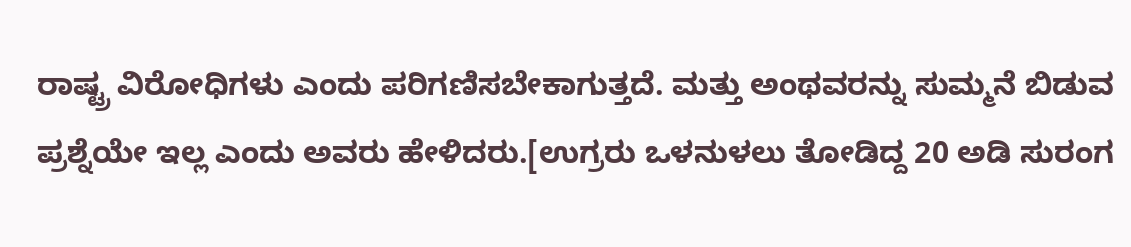ರಾಷ್ಟ್ರ ವಿರೋಧಿಗಳು ಎಂದು ಪರಿಗಣಿಸಬೇಕಾಗುತ್ತದೆ. ಮತ್ತು ಅಂಥವರನ್ನು ಸುಮ್ಮನೆ ಬಿಡುವ ಪ್ರಶ್ನೆಯೇ ಇಲ್ಲ ಎಂದು ಅವರು ಹೇಳಿದರು.[ಉಗ್ರರು ಒಳನುಳಲು ತೋಡಿದ್ದ 20 ಅಡಿ ಸುರಂಗ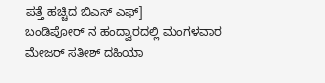ಪತ್ತೆ ಹಚ್ಚಿದ ಬಿಎಸ್ ಎಫ್]
ಬಂಡಿಪೋರ್ ನ ಹಂದ್ವಾರದಲ್ಲಿ ಮಂಗಳವಾರ ಮೇಜರ್ ಸತೀಶ್ ದಹಿಯಾ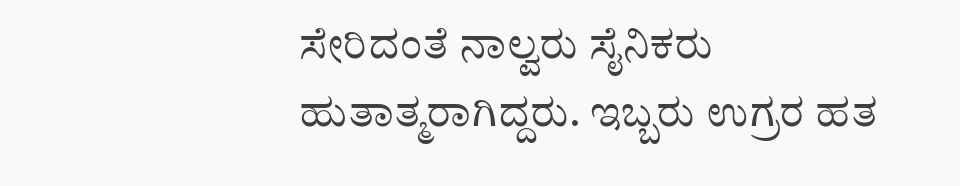ಸೇರಿದಂತೆ ನಾಲ್ವರು ಸೈನಿಕರು ಹುತಾತ್ಮರಾಗಿದ್ದರು. ಇಬ್ಬರು ಉಗ್ರರ ಹತ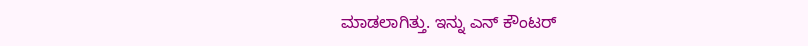ಮಾಡಲಾಗಿತ್ತು. ಇನ್ನು ಎನ್ ಕೌಂಟರ್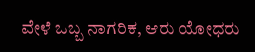ವೇಳೆ ಒಬ್ಬ ನಾಗರಿಕ, ಆರು ಯೋಧರು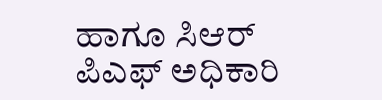ಹಾಗೂ ಸಿಆರ್ ಪಿಎಫ್ ಅಧಿಕಾರಿ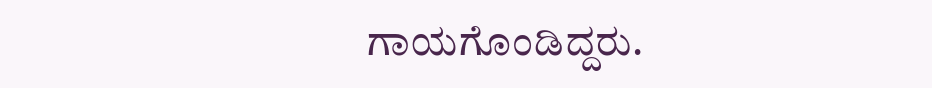ಗಾಯಗೊಂಡಿದ್ದರು.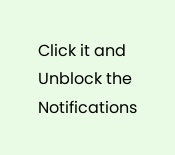Click it and Unblock the Notifications